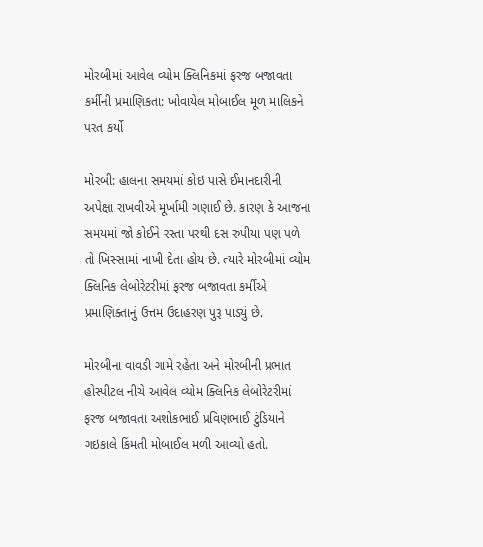મોરબીમાં આવેલ વ્યોમ ક્લિનિકમાં ફરજ બજાવતા કર્મીની પ્રમાણિકતા: ખોવાયેલ મોબાઈલ મૂળ માલિકને પરત કર્યો

મોરબી: હાલના સમયમાં કોઇ પાસે ઈમાનદારીની અપેક્ષા રાખવીએ મૂર્ખામી ગણાઈ છે. કારણ કે આજના સમયમાં જો કોઈને રસ્તા પરથી દસ રુપીયા પણ પળે તો ખિસ્સામાં નાખી દેતા હોય છે. ત્યારે મોરબીમાં વ્યોમ ક્લિનિક લેબોરેટરીમાં ફરજ બજાવતા કર્મીએ પ્રમાણિક્તાનું ઉત્તમ ઉદાહરણ પુરૂ પાડ્યું છે.

મોરબીના વાવડી ગામે રહેતા અને મોરબીની પ્રભાત હોસ્પીટલ નીચે આવેલ વ્યોમ ક્લિનિક લેબોરેટરીમાં ફરજ બજાવતા અશોકભાઈ પ્રવિણભાઈ ટુંડિયાને ગઇકાલે કિંમતી મોબાઈલ મળી આવ્યો હતો.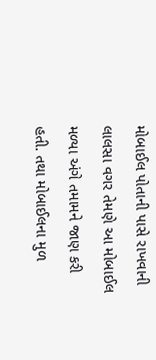મોબાઈલ પોતાની પાસે રાખવાની લાલસા વગર તેમણે આ મોબાઈલ મળ્યા અંગે તમામને જાણ કરી હતી. તથા મોબાઈલના મુળ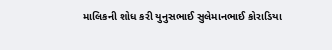માલિકની શોધ કરી યુનુસભાઈ સુલેમાનભાઈ કોરાડિયા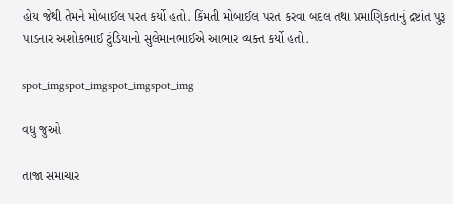હોય જેથી તેમને મોબાઈલ પરત કર્યો હતો. કિંમતી મોબાઈલ પરત કરવા બદલ તથા પ્રમાણિકતાનું દ્રષ્ટાંત પુરૂ પાડનાર અશોકભાઈ ટુંડિયાનો સુલેમાનભાઈએ આભાર વ્યક્ત કર્યો હતો.

spot_imgspot_imgspot_imgspot_img

વધુ જુઓ

તાજા સમાચાર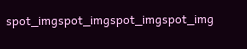spot_imgspot_imgspot_imgspot_img